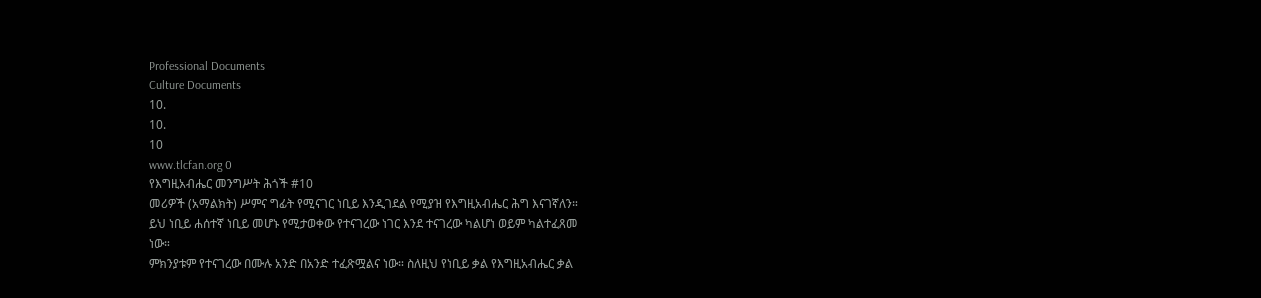Professional Documents
Culture Documents
10.
10.
10
www.tlcfan.org 0
የእግዚአብሔር መንግሥት ሕጎች #10
መሪዎች (አማልክት) ሥምና ግፊት የሚናገር ነቢይ እንዲገደል የሚያዝ የእግዚአብሔር ሕግ እናገኛለን።
ይህ ነቢይ ሐሰተኛ ነቢይ መሆኑ የሚታወቀው የተናገረው ነገር እንደ ተናገረው ካልሆነ ወይም ካልተፈጸመ
ነው።
ምክንያቱም የተናገረው በሙሉ አንድ በአንድ ተፈጽሟልና ነው። ስለዚህ የነቢይ ቃል የእግዚአብሔር ቃል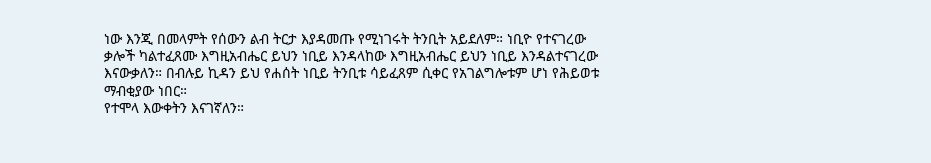ነው እንጂ በመላምት የሰውን ልብ ትርታ እያዳመጡ የሚነገሩት ትንቢት አይደለም። ነቢዮ የተናገረው
ቃሎች ካልተፈጸሙ እግዚአብሔር ይህን ነቢይ እንዳላከው እግዚአብሔር ይህን ነቢይ እንዳልተናገረው
እናውቃለን። በብሉይ ኪዳን ይህ የሐሰት ነቢይ ትንቢቱ ሳይፈጸም ሲቀር የአገልግሎቱም ሆነ የሕይወቱ
ማብቂያው ነበር።
የተሞላ እውቀትን እናገኛለን።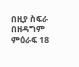በዚያ ስፍራ በዘዳግም ምዕራፍ 18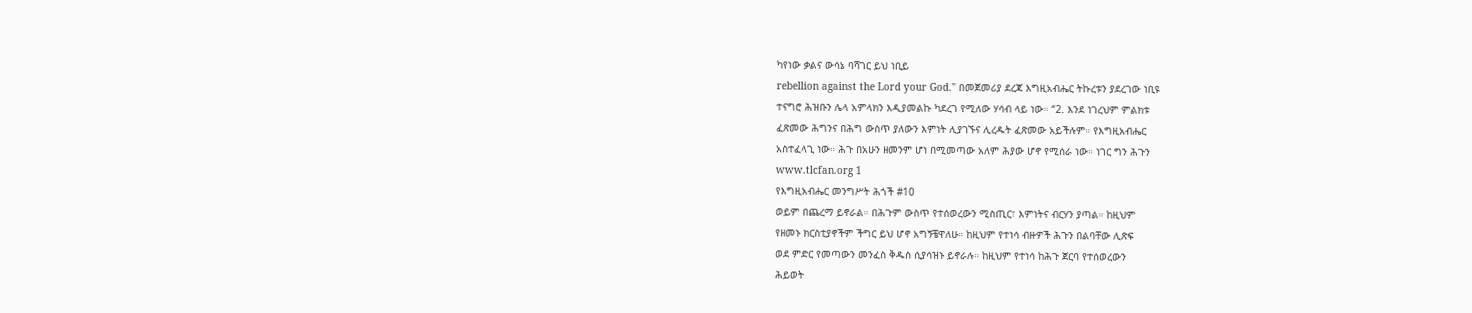ካየነው ቃልና ውሳኔ ባሻገር ይህ ነቢይ
rebellion against the Lord your God." በመጀመሪያ ደረጃ እግዚአብሔር ትኩረቱን ያደረገው ነቢዩ
ተናግሮ ሕዝቡን ሌላ አምላክን እዲያመልኩ ካደረገ የሚለው ሃሳብ ላይ ነው። “2. እንደ ነገረህም ምልክቱ
ፈጽመው ሕግንና በሕግ ውስጥ ያለውን እምነት ሊያገኙና ሊረዱት ፈጽመው አይችሉም። የእግዚአብሔር
አስተፈላጊ ነው። ሕጉ በአሁን ዘመንም ሆነ በሚመጣው አለም ሕያው ሆኖ የሚሰራ ነው። ነገር ግን ሕጉን
www.tlcfan.org 1
የእግዚአብሔር መንግሥት ሕጎች #10
ወይም በጨረማ ይኖራል። በሕጉም ውስጥ የተሰወረውን ሚስጢር፣ እምነትና ብርሃን ያጣል። ከዚህም
የዘመኑ ክርስቲያኖችም ችግር ይህ ሆኖ አግኝቼዋለሁ። ከዚህም የተነሳ ብዙዎች ሕጉን በልባቸው ሊጽፍ
ወደ ምድር የመጣውን መንፈስ ቅዱስ ሲያሳዝኑ ይኖራሉ። ከዚህም የተነሳ ከሕጉ ጀርባ የተሰወረውን
ሕይወት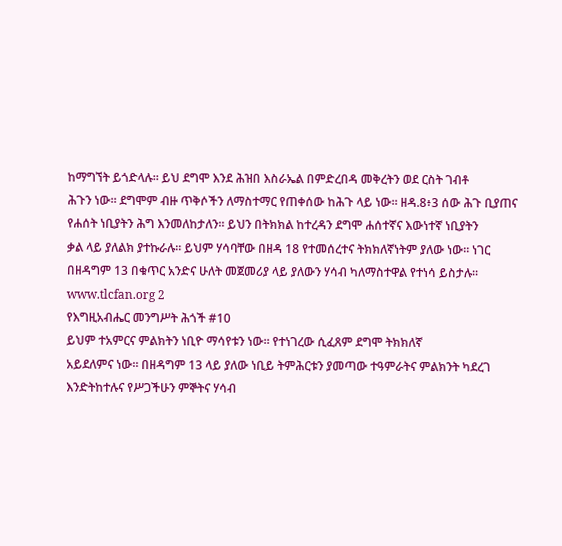ከማግኘት ይጎድላሉ። ይህ ደግሞ እንደ ሕዝበ እስራኤል በምድረበዳ መቅረትን ወደ ርስት ገብቶ
ሕጉን ነው። ደግሞም ብዙ ጥቅሶችን ለማስተማር የጠቀሰው ከሕጉ ላይ ነው። ዘዳ.8፥3 ሰው ሕጉ ቢያጠና
የሐሰት ነቢያትን ሕግ እንመለከታለን። ይህን በትክክል ከተረዳን ደግሞ ሐሰተኛና እውነተኛ ነቢያትን
ቃል ላይ ያለልክ ያተኩራሉ። ይህም ሃሳባቸው በዘዳ 18 የተመሰረተና ትክክለኛነትም ያለው ነው። ነገር
በዘዳግም 13 በቁጥር አንድና ሁለት መጀመሪያ ላይ ያለውን ሃሳብ ካለማስተዋል የተነሳ ይስታሉ።
www.tlcfan.org 2
የእግዚአብሔር መንግሥት ሕጎች #10
ይህም ተአምርና ምልክትን ነቢዮ ማሳየቱን ነው። የተነገረው ሲፈጸም ደግሞ ትክክለኛ
አይደለምና ነው። በዘዳግም 13 ላይ ያለው ነቢይ ትምሕርቱን ያመጣው ተዓምራትና ምልክንት ካደረገ
እንድትከተሉና የሥጋችሁን ምኞትና ሃሳብ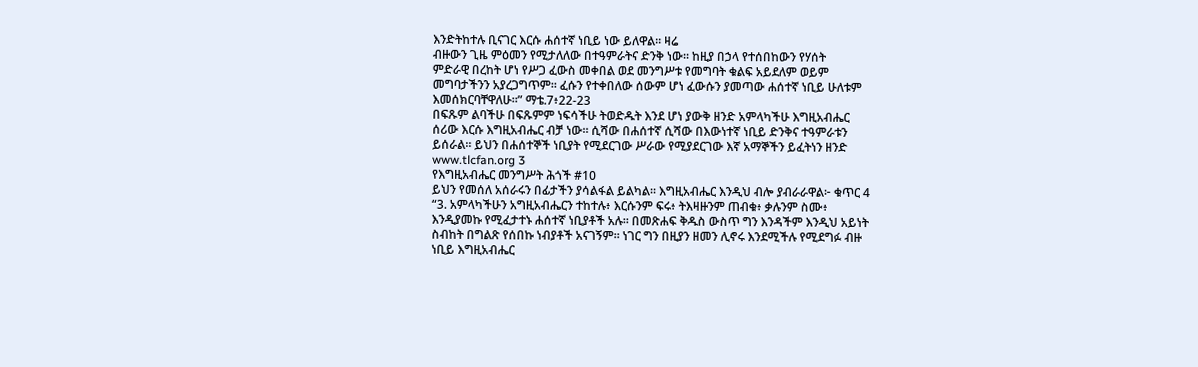እንድትከተሉ ቢናገር እርሱ ሐሰተኛ ነቢይ ነው ይለዋል። ዛሬ
ብዙውን ጊዜ ምዕመን የሚታለለው በተዓምራትና ድንቅ ነው። ከዚያ በኃላ የተሰበከውን የሃሰት
ምድራዊ በረከት ሆነ የሥጋ ፈውስ መቀበል ወደ መንግሥቱ የመግባት ቁልፍ አይደለም ወይም
መግባታችንን አያረጋግጥም። ፈሱን የተቀበለው ሰውም ሆነ ፈውሱን ያመጣው ሐሰተኛ ነቢይ ሁለቱም
እመሰክርባቸዋለሁ።” ማቴ.7፥22-23
በፍጹም ልባችሁ በፍጹምም ነፍሳችሁ ትወድዱት እንደ ሆነ ያውቅ ዘንድ አምላካችሁ እግዚአብሔር
ሰሪው እርሱ እግዚአብሔር ብቻ ነው። ሲሻው በሐሰተኛ ሲሻው በእውነተኛ ነቢይ ድንቅና ተዓምራቱን
ይሰራል። ይህን በሐሰተኞች ነቢያት የሚደርገው ሥራው የሚያደርገው እኛ አማኞችን ይፈትነን ዘንድ
www.tlcfan.org 3
የእግዚአብሔር መንግሥት ሕጎች #10
ይህን የመሰለ አሰራሩን በፊታችን ያሳልፋል ይልካል። እግዚአብሔር እንዲህ ብሎ ያብራራዋል፦ ቁጥር 4
“3. አምላካችሁን አግዚአብሔርን ተከተሉ፥ እርሱንም ፍሩ፥ ትእዛዙንም ጠብቁ፥ ቃሉንም ስሙ፥
እንዲያመኩ የሚፈታተኑ ሐሰተኛ ነቢያቶች አሉ። በመጽሐፍ ቅዱስ ውስጥ ግን እንዳችም እንዲህ አይነት
ስብከት በግልጽ የሰበኩ ነብያቶች አናገኝም። ነገር ግን በዚያን ዘመን ሊኖሩ እንደሚችሉ የሚደግፉ ብዙ
ነቢይ እግዚአብሔር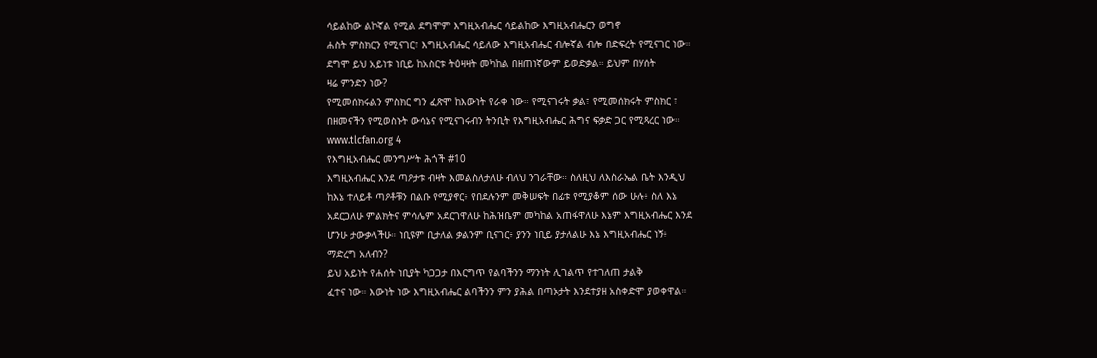ሳይልከው ልኮኛል የሚል ደግሞም እግዚአብሔር ሳይልከው እግዚአብሔርን ወግኖ
ሐስት ምስክርን የሚናገር፣ እግዚአብሔር ሳይለው እግዚአብሔር ብሎኛል ብሎ በድፍረት የሚናገር ነው።
ደግሞ ይህ አይነቱ ነቢይ ከአስርቱ ትዕዛዛት መካከል በዘጠነኛውም ይወድቃል። ይህም በሃሰት
ዛሬ ምንድን ነው?
የሚመሰክሩልን ምስክር ግን ፈጽሞ ከእውነት የራቀ ነው። የሚናገሩት ቃል፣ የሚመሰክሩት ምስክር ፣
በዘመናችን የሚወስኑት ውሳኔና የሚናገሩብን ትንቢት የእግዚአብሔር ሕግና ፍቃድ ጋር የሚጻረር ነው።
www.tlcfan.org 4
የእግዚአብሔር መንግሥት ሕጎች #10
እግዚአብሔር እንደ ጣዖታቱ ብዛት እመልስለታለሁ ብለህ ንገራቸው። ስለዚህ ለእስራኤል ቤት እንዲህ
ከእኔ ተለይቶ ጣዖቶቹን በልቡ የሚያኖር፥ የበደሉንም መቅሠፍት በፊቱ የሚያቆም ሰው ሁሉ፥ ስለ እኔ
አደርጋለሁ ምልክትና ምሳሌም አደርገዋለሁ ከሕዝቤም መካከል አጠፋዋለሁ እኔም እግዚአብሔር እንደ
ሆንሁ ታውቃላችሁ። ነቢዩም ቢታለል ቃልንም ቢናገር፥ ያንን ነቢይ ያታለልሁ እኔ እግዚአብሔር ነኝ፥
ማድረግ አለብን?
ይህ አይነት የሐሰት ነቢያት ካጋጋታ በእርግጥ የልባችንን ማንነት ሊገልጥ የተገለጠ ታልቅ
ፈተና ነው። እውነት ነው እግዚአብሔር ልባችንን ምን ያሕል በጣኦታት እንደተያዘ አስቀድሞ ያወቀዋል።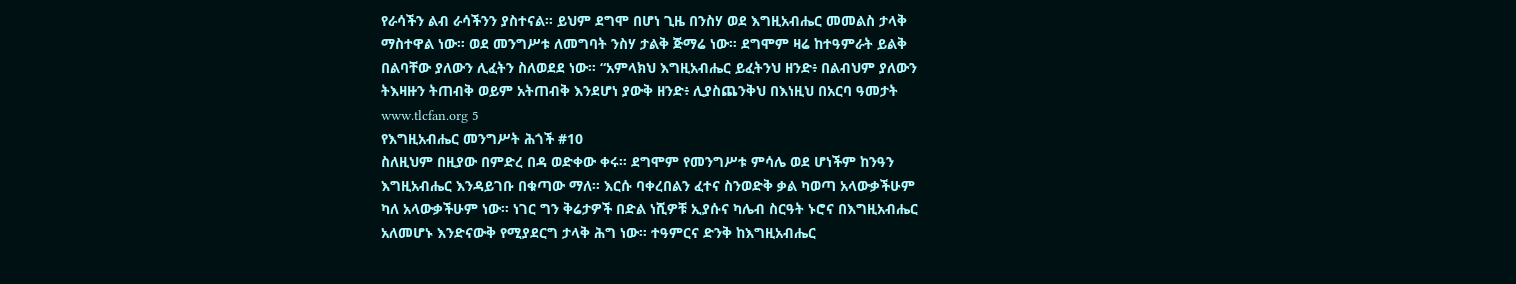የራሳችን ልብ ራሳችንን ያስተናል። ይህም ደግሞ በሆነ ጊዜ በንስሃ ወደ እግዚአብሔር መመልስ ታላቅ
ማስተዋል ነው። ወደ መንግሥቱ ለመግባት ንስሃ ታልቅ ጅማሬ ነው። ደግሞም ዛሬ ከተዓምራት ይልቅ
በልባቸው ያለውን ሊፈትን ስለወደደ ነው። “አምላክህ እግዚአብሔር ይፈትንህ ዘንድ፥ በልብህም ያለውን
ትእዛዙን ትጠብቅ ወይም አትጠብቅ እንደሆነ ያውቅ ዘንድ፥ ሊያስጨንቅህ በእነዚህ በአርባ ዓመታት
www.tlcfan.org 5
የእግዚአብሔር መንግሥት ሕጎች #10
ስለዚህም በዚያው በምድረ በዳ ወድቀው ቀሩ። ደግሞም የመንግሥቱ ምሳሌ ወደ ሆነችም ከንዓን
እግዚአብሔር እንዳይገቡ በቁጣው ማለ። እርሱ ባቀረበልን ፈተና ስንወድቅ ቃል ካወጣ አላውቃችሁም
ካለ አላውቃችሁም ነው። ነገር ግን ቅሬታዎች በድል ነሺዎቹ ኢያሱና ካሌብ ስርዓት ኑሮና በእግዚአብሔር
አለመሆኑ እንድናውቅ የሚያደርግ ታላቅ ሕግ ነው። ተዓምርና ድንቅ ከእግዚአብሔር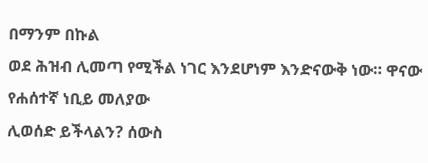በማንም በኩል
ወደ ሕዝብ ሊመጣ የሚችል ነገር እንደሆነም እንድናውቅ ነው። ዋናው የሐሰተኛ ነቢይ መለያው
ሊወሰድ ይችላልን? ሰውስ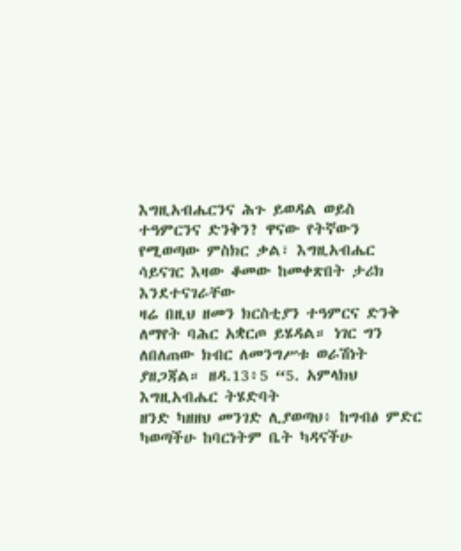እግዚአብሔርንና ሕጉ ይወዳል ወይስ ተዓምርንና ድንቅን? ዋናው የትኛውን
የሚወጣው ምስክር ቃል፣ እግዚአብሔር ሳይናገር እዛው ቆመው ከመቀጽበት ታሪክ እንደተናገራቸው
ዛሬ በዚህ ዘመን ክርስቲያን ተዓምርና ድንቅ ለማየት ባሕር አቋርጦ ይሄዳል። ነገር ግን
ለበለጠው ክብር ለመንግሥቱ ወራሽነት ያዘጋጃል። ዘዳ.13፥5 “5. አምላክህ እግዚአብሔር ትሄድባት
ዘንድ ካዘዘህ መንገድ ሊያወጣህ፥ ከግብፅ ምድር ካወጣችሁ ከባርነትም ቤት ካዳናችሁ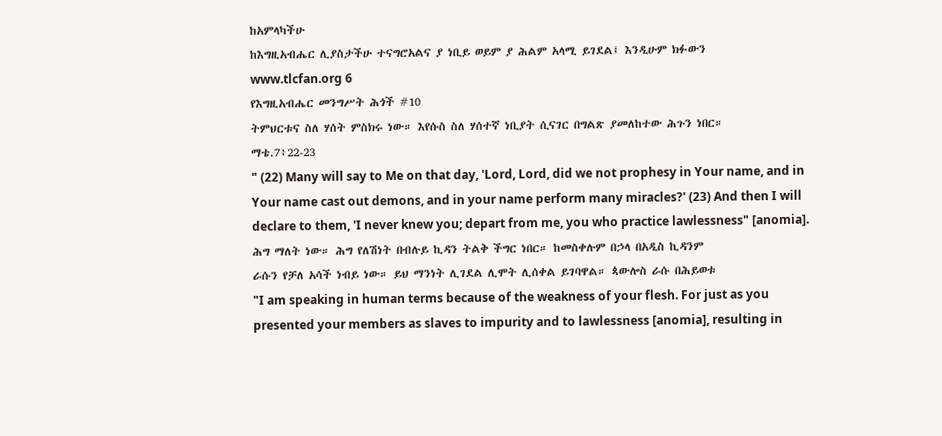ከአምላካችሁ
ከእግዚአብሔር ሊያስታችሁ ተናግሮአልና ያ ነቢይ ወይም ያ ሕልም አላሚ ይገደል፤ እንዲሁም ክፉውን
www.tlcfan.org 6
የእግዚአብሔር መንግሥት ሕጎች #10
ትምህርቱና ስለ ሃሰት ምስክሩ ነው። እየሱስ ስለ ሃሰተኛ ነቢያት ሲናገር በግልጽ ያመለከተው ሕጉን ነበር።
ማቴ.7፥22-23
" (22) Many will say to Me on that day, 'Lord, Lord, did we not prophesy in Your name, and in
Your name cast out demons, and in your name perform many miracles?' (23) And then I will
declare to them, 'I never knew you; depart from me, you who practice lawlessness" [anomia].
ሕግ ማለት ነው። ሕግ የለሽነት በብሉይ ኪዳን ትልቅ ችግር ነበር። ከመስቀሉም በኃላ በአዲስ ኪዳንም
ራሱን የቻለ አሳች ነብይ ነው። ይህ ማንነት ሊገደል ሊሞት ሊሰቀል ይገባዋል። ጳውሎስ ራሱ በሕይወቱ
"I am speaking in human terms because of the weakness of your flesh. For just as you
presented your members as slaves to impurity and to lawlessness [anomia], resulting in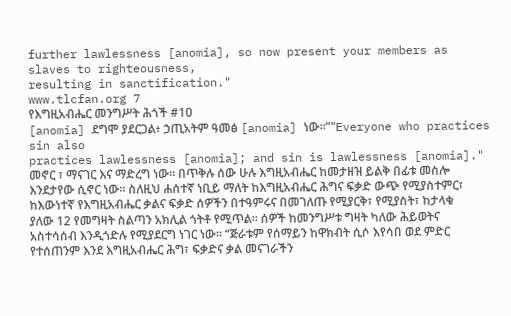further lawlessness [anomia], so now present your members as slaves to righteousness,
resulting in sanctification."
www.tlcfan.org 7
የእግዚአብሔር መንግሥት ሕጎች #10
[anomia] ደግሞ ያደርጋል፥ ኃጢአትም ዓመፅ [anomia] ነው።”"Everyone who practices sin also
practices lawlessness [anomia]; and sin is lawlessness [anomia]."
መኖር ፣ ማናገር እና ማድረግ ነው። በጥቅሉ ሰው ሁሉ እግዚአብሔር ከመታዘዝ ይልቅ በፊቱ መስሎ
እንደታየው ሲኖር ነው። ስለዚህ ሐሰተኛ ነቢይ ማለት ከእግዚአብሔር ሕግና ፍቃድ ውጭ የሚያስተምር፣
ከእውነተኛ የእግዚአብሔር ቃልና ፍቃድ ሰዎችን በተዓምሩና በመገለጡ የሚያርቅ፣ የሚያስት፣ ከታላቁ
ያለው 12 የመግዛት ስልጣን አክሊል ጎትቶ የሚጥል። ሰዎች ከመንግሥቱ ግዛት ካለው ሕይወትና
አስተሳሰብ እንዲጎድሉ የሚያደርግ ነገር ነው። “ጅራቱም የሰማይን ከዋክብት ሲሶ እየሳበ ወደ ምድር
የተሰጠንም እንደ እግዚአብሔር ሕግ፣ ፍቃድና ቃል መናገራችን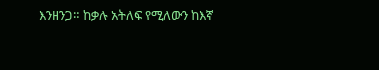እንዘንጋ። ከቃሉ አትለፍ የሚለውን ከእኛ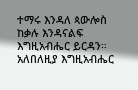ተማሩ እንዳለ ጳውሎስ ከቃሉ እንዳናልፍ እግዚአብሔር ይርዳን። አለበለዚያ እግዚአብሔር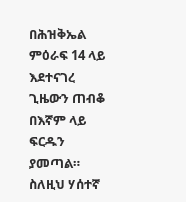በሕዝቅኤል
ምዕራፍ 14 ላይ እደተናገረ ጊዜውን ጠብቆ በእኛም ላይ ፍርዱን ያመጣል። ስለዚህ ሃሰተኛ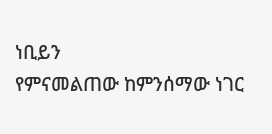ነቢይን
የምናመልጠው ከምንሰማው ነገር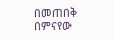በመጠበቅ በምናየው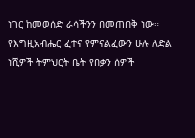ነገር ከመወሰድ ራሳችንን በመጠበቅ ነው።
የእግዚአብሔር ፈተና የምናልፈውን ሁሉ ለድል ነሺዎች ትምህርት ቤት የበቃን ሰዎች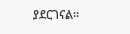ያደርገናል።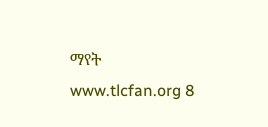ማየት
www.tlcfan.org 8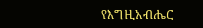የእግዚአብሔር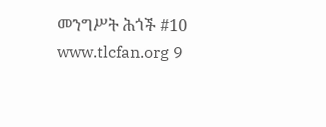መንግሥት ሕጎች #10
www.tlcfan.org 9